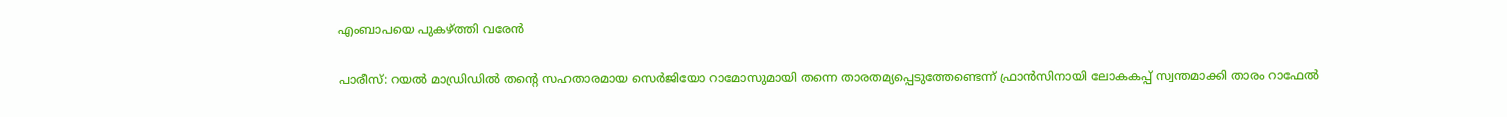എംബാപയെ പുകഴ്ത്തി വരേന്‍

പാരീസ്: റയല്‍ മാഡ്രിഡില്‍ തന്‍റെ സഹതാരമായ സെര്‍ജിയോ റാമോസുമായി തന്നെ താരതമ്യപ്പെടുത്തേണ്ടെന്ന് ഫ്രാന്‍സിനായി ലോകകപ്പ് സ്വന്തമാക്കി താരം റാഫേല്‍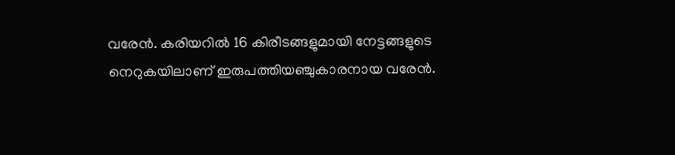വരേന്‍. കരിയറില്‍ 16 കിരീടങ്ങളുമായി നേട്ടങ്ങളുടെ നെറുകയിലാണ് ഇരുപത്തിയഞ്ചുകാരനായ വരേന്‍.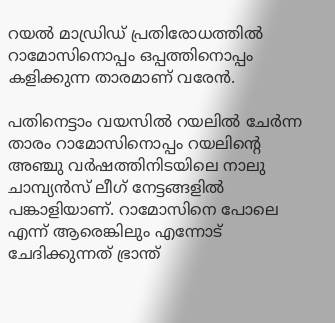റയല്‍ മാഡ്രിഡ‍് പ്രതിരോധത്തില്‍ റാമോസിനൊപ്പം ഒപ്പത്തിനൊപ്പം കളിക്കുന്ന താരമാണ് വരേന്‍.

പതിനെട്ടാം വയസില്‍ റയലില്‍ ചേര്‍ന്ന താരം റാമോസിനൊപ്പം റയലിന്‍റെ അഞ്ചു വര്‍ഷത്തിനിടയിലെ നാലു ചാമ്പ്യന്‍സ് ലീഗ് നേട്ടങ്ങളില്‍ പങ്കാളിയാണ്. റാമോസിനെ പോലെ എന്ന് ആരെങ്കിലും എന്നോട് ചേദിക്കുന്നത് ഭ്രാന്ത്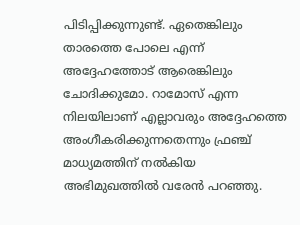പിടിപ്പിക്കുന്നുണ്ട്. ഏതെങ്കിലും താരത്തെ പോലെ എന്ന് അദ്ദേഹത്തോട് ആരെങ്കിലും ചോദിക്കുമോ. റാമോസ് എന്ന നിലയിലാണ് എല്ലാവരും അദ്ദേഹത്തെ അംഗീകരിക്കുന്നതെന്നും ഫ്രഞ്ച് മാധ്യമത്തിന് നല്‍കിയ അഭിമുഖത്തില്‍ വരേന്‍ പറഞ്ഞു.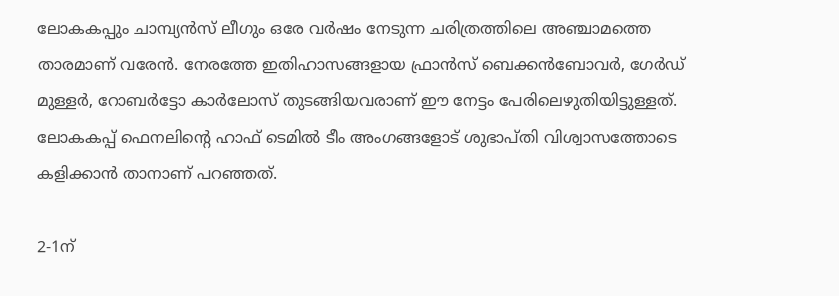ലോകകപ്പും ചാമ്പ്യന്‍സ് ലീഗും ഒരേ വര്‍ഷം നേടുന്ന ചരിത്രത്തിലെ അഞ്ചാമത്തെ താരമാണ് വരേന്‍. നേരത്തേ ഇതിഹാസങ്ങളായ ഫ്രാന്‍സ് ബെക്കന്‍ബോവര്‍, ഗേര്‍ഡ് മുള്ളര്‍, റോബര്‍ട്ടോ കാര്‍ലോസ് തുടങ്ങിയവരാണ് ഈ നേട്ടം പേരിലെഴുതിയിട്ടുള്ളത്. ലോകകപ്പ് ഫെനലിന്‍റെ ഹാഫ് ടെമില്‍ ടീം അംഗങ്ങളോട് ശുഭാപ്തി വിശ്വാസത്തോടെ കളിക്കാന്‍ താനാണ് പറഞ്ഞത്.

2-1ന്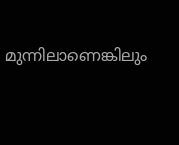മുന്നിലാണെങ്കിലും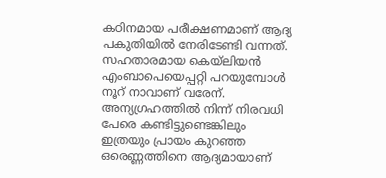കഠിനമായ പരീക്ഷണമാണ് ആദ്യ പകുതിയില്‍ നേരിടേണ്ടി വന്നത്. സഹതാരമായ കെയ്‍ലിയന്‍ എംബാപെയെപ്പറ്റി പറയുമ്പോള്‍ നൂറ് നാവാണ് വരേന്. അന്യഗ്രഹത്തില്‍ നിന്ന് നിരവധി പേരെ കണ്ടിട്ടുണ്ടെങ്കിലും ഇത്രയും പ്രായം കുറഞ്ഞ ഒരെണ്ണത്തിനെ ആദ്യമായാണ്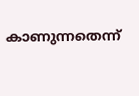കാണുന്നതെന്ന്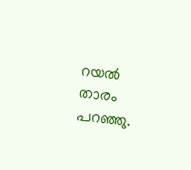റയല്‍ താരം പറഞ്ഞു.